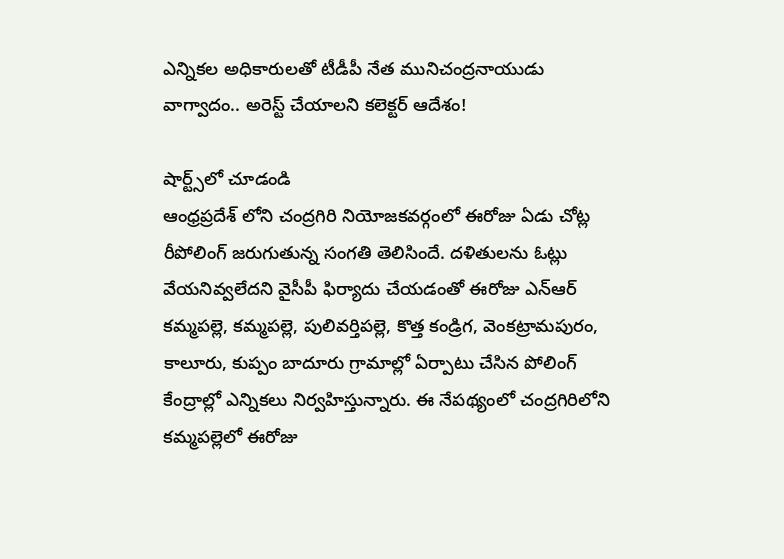ఎన్నికల అధికారులతో టీడీపీ నేత మునిచంద్రనాయుడు వాగ్వాదం.. అరెస్ట్ చేయాలని కలెక్టర్ ఆదేశం!

షార్ట్స్‌లో చూడండి
ఆంధ్రప్రదేశ్ లోని చంద్రగిరి నియోజకవర్గంలో ఈరోజు ఏడు చోట్ల రీపోలింగ్ జరుగుతున్న సంగతి తెలిసిందే. దళితులను ఓట్లు వేయనివ్వలేదని వైసీపీ ఫిర్యాదు చేయడంతో ఈరోజు ఎన్ఆర్ కమ్మపల్లె, కమ్మపల్లె, పులివర్తిపల్లె, కొత్త కండ్రిగ, వెంకట్రామపురం, కాలూరు, కుప్పం బాదూరు గ్రామాల్లో ఏర్పాటు చేసిన పోలింగ్ కేంద్రాల్లో ఎన్నికలు నిర్వహిస్తున్నారు. ఈ నేపథ్యంలో చంద్రగిరిలోని కమ్మపల్లెలో ఈరోజు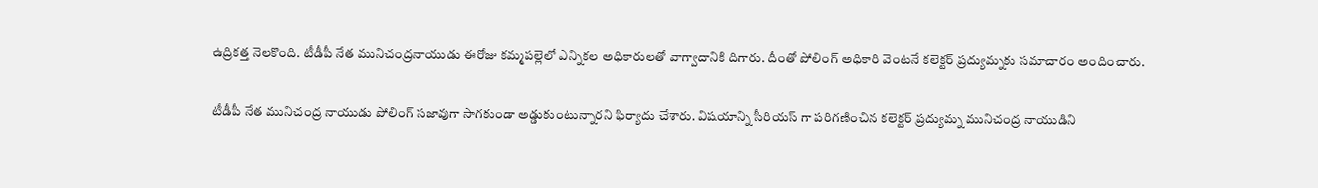ఉద్రికత్త నెలకొంది. టీడీపీ నేత మునిచంద్రనాయుడు ఈరోజు కమ్మపల్లెలో ఎన్నికల అధికారులతో వాగ్వాదానికి దిగారు. దీంతో పోలింగ్ అధికారి వెంటనే కలెక్టర్ ప్రద్యుమ్నకు సమాచారం అందించారు.

టీడీపీ నేత మునిచంద్ర నాయుడు పోలింగ్ సజావుగా సాగకుండా అడ్డుకుంటున్నారని ఫిర్యాదు చేశారు. విషయాన్ని సీరియస్ గా పరిగణించిన కలెక్టర్ ప్రద్యుమ్న మునిచంద్ర నాయుడిని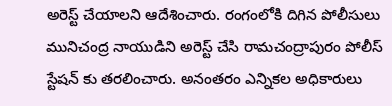అరెస్ట్ చేయాలని ఆదేశించారు. రంగంలోకి దిగిన పోలీసులు మునిచంద్ర నాయుడిని అరెస్ట్ చేసి రామచంద్రాపురం పోలీస్ స్టేషన్ కు తరలించారు. అనంతరం ఎన్నికల అధికారులు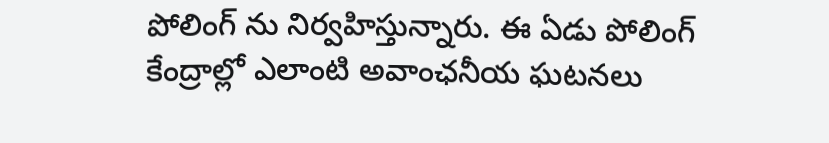పోలింగ్ ను నిర్వహిస్తున్నారు. ఈ ఏడు పోలింగ్ కేంద్రాల్లో ఎలాంటి అవాంఛనీయ ఘటనలు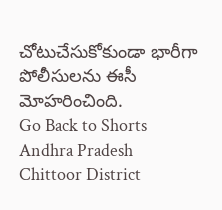చోటుచేసుకోకుండా భారీగా పోలీసులను ఈసీ మోహరించింది.
Go Back to Shorts
Andhra Pradesh
Chittoor District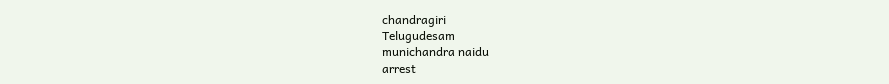chandragiri
Telugudesam
munichandra naidu
arrest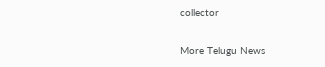collector

More Telugu News